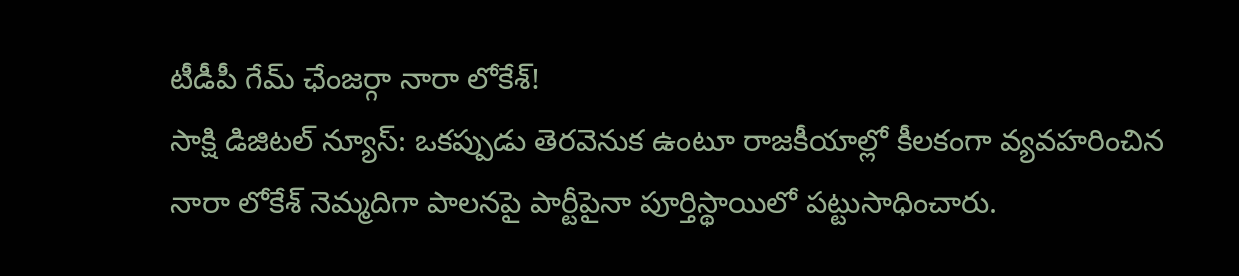టీడీపీ గేమ్ ఛేంజర్గా నారా లోకేశ్!
సాక్షి డిజిటల్ న్యూస్: ఒకప్పుడు తెరవెనుక ఉంటూ రాజకీయాల్లో కీలకంగా వ్యవహరించిన నారా లోకేశ్ నెమ్మదిగా పాలనపై పార్టీపైనా పూర్తిస్థాయిలో పట్టుసాధించారు.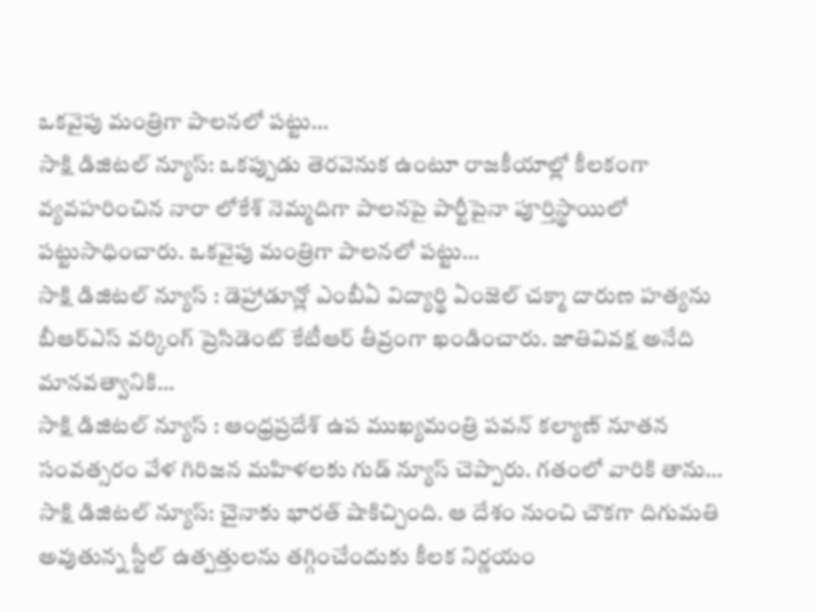ఒకవైపు మంత్రిగా పాలనలో పట్టు…
సాక్షి డిజిటల్ న్యూస్: ఒకప్పుడు తెరవెనుక ఉంటూ రాజకీయాల్లో కీలకంగా వ్యవహరించిన నారా లోకేశ్ నెమ్మదిగా పాలనపై పార్టీపైనా పూర్తిస్థాయిలో పట్టుసాధించారు. ఒకవైపు మంత్రిగా పాలనలో పట్టు…
సాక్షి డిజిటల్ న్యూస్ : డెహ్రాడూన్లో ఎంబీఏ విద్యార్థి ఏంజెల్ చక్మా దారుణ హత్యను బీఆర్ఎస్ వర్కింగ్ ప్రెసిడెంట్ కేటీఆర్ తీవ్రంగా ఖండించారు. జాతివివక్ష అనేది మానవత్వానికి…
సాక్షి డిజిటల్ న్యూస్ : ఆంధ్రప్రదేశ్ ఉప ముఖ్యమంత్రి పవన్ కల్యాణ్ నూతన సంవత్సరం వేళ గిరిజన మహిళలకు గుడ్ న్యూస్ చెప్పారు. గతంలో వారికి తాను…
సాక్షి డిజిటల్ న్యూస్: చైనాకు భారత్ షాకిచ్చింది. ఆ దేశం నుంచి చౌకగా దిగుమతి అవుతున్న స్టీల్ ఉత్పత్తులను తగ్గించేందుకు కీలక నిర్ణయం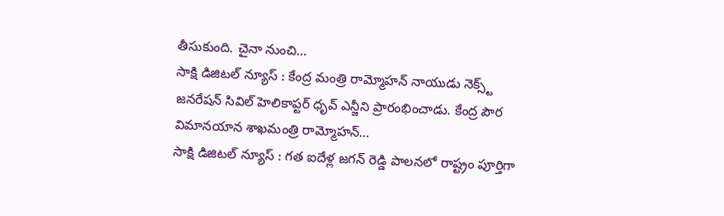తీసుకుంది. చైనా నుంచి…
సాక్షి డిజిటల్ న్యూస్ : కేంద్ర మంత్రి రామ్మోహన్ నాయుడు నెక్స్ట్ జనరేషన్ సివిల్ హెలికాప్టర్ ధృవ్ ఎన్జీని ప్రారంభించాడు. కేంద్ర పౌర విమానయాన శాఖమంత్రి రామ్మోహన్…
సాక్షి డిజిటల్ న్యూస్ : గత ఐదేళ్ల జగన్ రెడ్డి పాలనలో రాష్ట్రం పూర్తిగా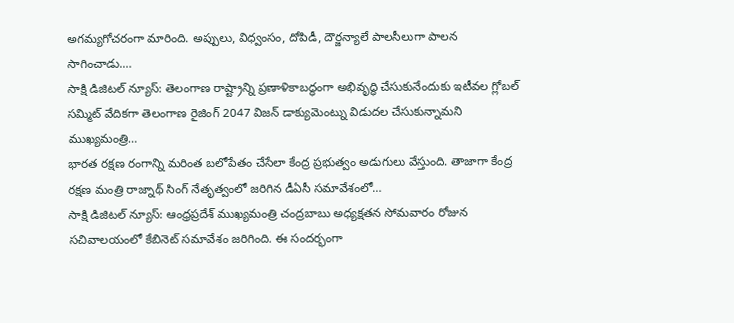అగమ్యగోచరంగా మారింది. అప్పులు, విధ్వంసం, దోపిడీ, దౌర్జన్యాలే పాలసీలుగా పాలన సాగించాడు.…
సాక్షి డిజిటల్ న్యూస్: తెలంగాణ రాష్ట్రాన్ని ప్రణాళికాబద్ధంగా అభివృద్ధి చేసుకునేందుకు ఇటీవల గ్లోబల్ సమ్మిట్ వేదికగా తెలంగాణ రైజింగ్ 2047 విజన్ డాక్యుమెంట్ను విడుదల చేసుకున్నామని ముఖ్యమంత్రి…
భారత రక్షణ రంగాన్ని మరింత బలోపేతం చేసేలా కేంద్ర ప్రభుత్వం అడుగులు వేస్తుంది. తాజాగా కేంద్ర రక్షణ మంత్రి రాజ్నాథ్ సింగ్ నేతృత్వంలో జరిగిన డీఏసీ సమావేశంలో…
సాక్షి డిజిటల్ న్యూస్: ఆంధ్రప్రదేశ్ ముఖ్యమంత్రి చంద్రబాబు అధ్యక్షతన సోమవారం రోజున సచివాలయంలో కేబినెట్ సమావేశం జరిగింది. ఈ సందర్భంగా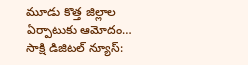మూడు కొత్త జిల్లాల ఏర్పాటుకు ఆమోదం…
సాక్షి డిజిటల్ న్యూస్: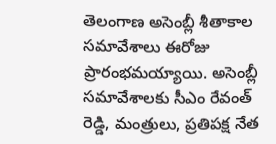తెలంగాణ అసెంబ్లీ శీతాకాల సమావేశాలు ఈరోజు ప్రారంభమయ్యాయి. అసెంబ్లీ సమావేశాలకు సీఎం రేవంత్ రెడ్డి, మంత్రులు, ప్రతిపక్ష నేత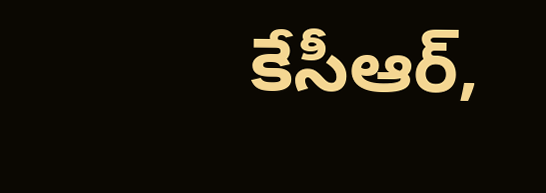కేసీఆర్,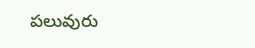పలువురు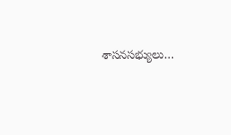శాసనసభ్యులు…